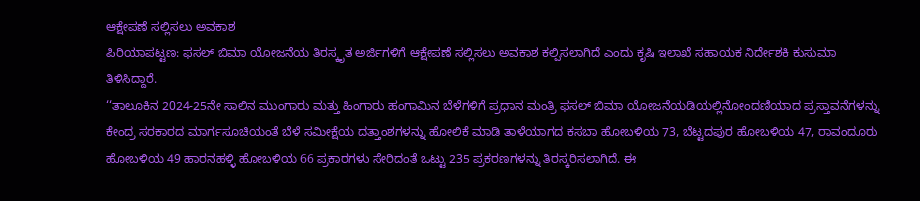ಆಕ್ಷೇಪಣೆ ಸಲ್ಲಿಸಲು ಅವಕಾಶ
ಪಿರಿಯಾಪಟ್ಟಣ: ಫಸಲ್ ಬಿಮಾ ಯೋಜನೆಯ ತಿರಸ್ಕೃತ ಅರ್ಜಿಗಳಿಗೆ ಆಕ್ಷೇಪಣೆ ಸಲ್ಲಿಸಲು ಅವಕಾಶ ಕಲ್ಪಿಸಲಾಗಿದೆ ಎಂದು ಕೃಷಿ ಇಲಾಖೆ ಸಹಾಯಕ ನಿರ್ದೇಶಕಿ ಕುಸುಮಾ ತಿಳಿಸಿದ್ದಾರೆ.
‘‘ತಾಲೂಕಿನ 2024-25ನೇ ಸಾಲಿನ ಮುಂಗಾರು ಮತ್ತು ಹಿಂಗಾರು ಹಂಗಾಮಿನ ಬೆಳೆಗಳಿಗೆ ಪ್ರಧಾನ ಮಂತ್ರಿ ಫಸಲ್ ಬಿಮಾ ಯೋಜನೆಯಡಿಯಲ್ಲಿನೋಂದಣಿಯಾದ ಪ್ರಸ್ತಾವನೆಗಳನ್ನು ಕೇಂದ್ರ ಸರಕಾರದ ಮಾರ್ಗಸೂಚಿಯಂತೆ ಬೆಳೆ ಸಮೀಕ್ಷೆಯ ದತ್ತಾಂಶಗಳನ್ನು ಹೋಲಿಕೆ ಮಾಡಿ ತಾಳೆಯಾಗದ ಕಸಬಾ ಹೋಬಳಿಯ 73, ಬೆಟ್ಟದಪುರ ಹೋಬಳಿಯ 47, ರಾವಂದೂರು ಹೋಬಳಿಯ 49 ಹಾರನಹಳ್ಳಿ ಹೋಬಳಿಯ 66 ಪ್ರಕಾರಗಳು ಸೇರಿದಂತೆ ಒಟ್ಟು 235 ಪ್ರಕರಣಗಳನ್ನು ತಿರಸ್ಕರಿಸಲಾಗಿದೆ. ಈ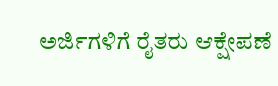ಅರ್ಜಿಗಳಿಗೆ ರೈತರು ಆಕ್ಷೇಪಣೆ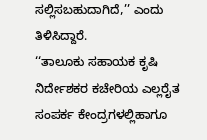ಸಲ್ಲಿಸಬಹುದಾಗಿದೆ,’’ ಎಂದು ತಿಳಿಸಿದ್ದಾರೆ.
‘‘ತಾಲೂಕು ಸಹಾಯಕ ಕೃಷಿ ನಿರ್ದೇಶಕರ ಕಚೇರಿಯ ಎಲ್ಲರೈತ ಸಂಪರ್ಕ ಕೇಂದ್ರಗಳಲ್ಲಿಹಾಗೂ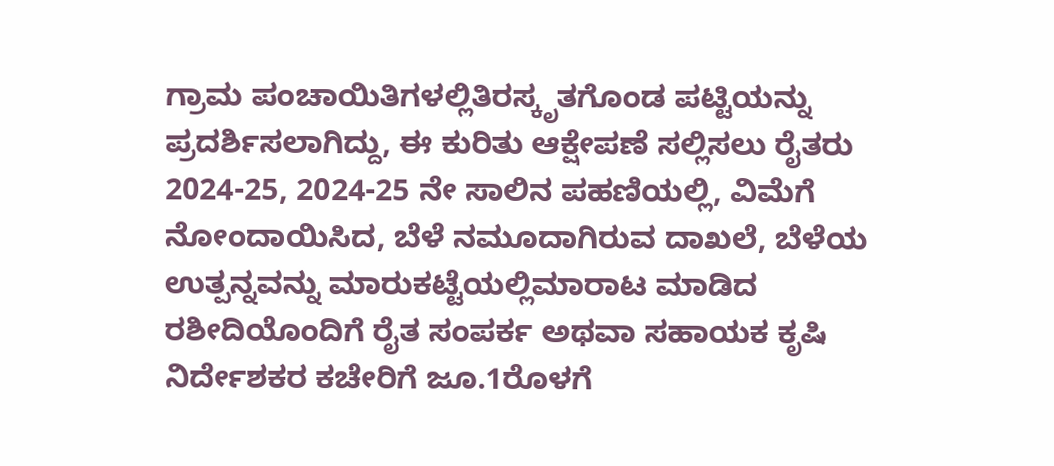ಗ್ರಾಮ ಪಂಚಾಯಿತಿಗಳಲ್ಲಿತಿರಸ್ಕೃತಗೊಂಡ ಪಟ್ಟಿಯನ್ನು ಪ್ರದರ್ಶಿಸಲಾಗಿದ್ದು, ಈ ಕುರಿತು ಆಕ್ಷೇಪಣೆ ಸಲ್ಲಿಸಲು ರೈತರು 2024-25, 2024-25 ನೇ ಸಾಲಿನ ಪಹಣಿಯಲ್ಲಿ, ವಿಮೆಗೆ ನೋಂದಾಯಿಸಿದ, ಬೆಳೆ ನಮೂದಾಗಿರುವ ದಾಖಲೆ, ಬೆಳೆಯ ಉತ್ಪನ್ನವನ್ನು ಮಾರುಕಟ್ಟೆಯಲ್ಲಿಮಾರಾಟ ಮಾಡಿದ ರಶೀದಿಯೊಂದಿಗೆ ರೈತ ಸಂಪರ್ಕ ಅಥವಾ ಸಹಾಯಕ ಕೃಷಿ ನಿರ್ದೇಶಕರ ಕಚೇರಿಗೆ ಜೂ.1ರೊಳಗೆ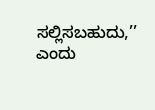ಸಲ್ಲಿಸಬಹುದು,’’ ಎಂದು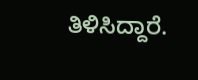ತಿಳಿಸಿದ್ದಾರೆ.